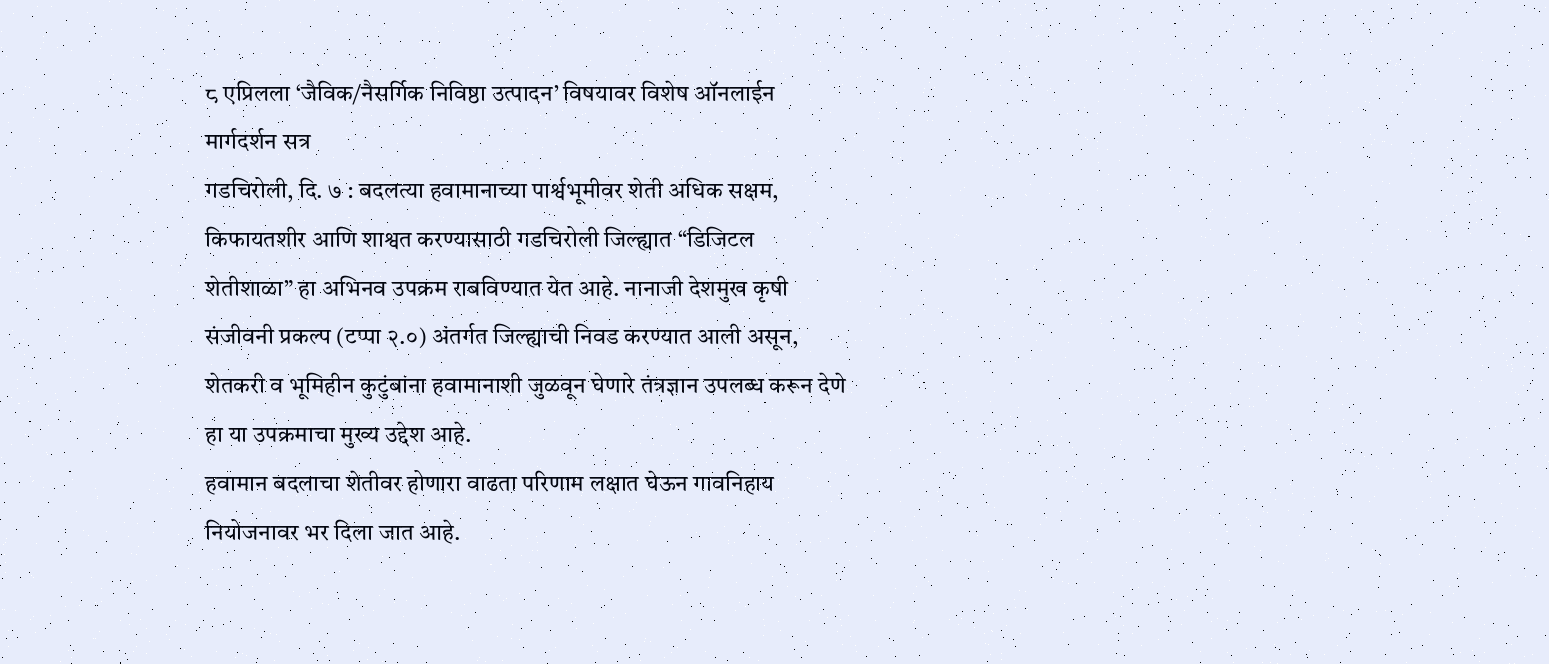८ एप्रिलला ‘जैविक/नैसर्गिक निविष्ठा उत्पादन’ विषयावर विशेष ऑनलाईन मार्गदर्शन सत्र
गडचिरोली, दि. ७ : बदलत्या हवामानाच्या पार्श्वभूमीवर शेती अधिक सक्षम, किफायतशीर आणि शाश्वत करण्यासाठी गडचिरोली जिल्ह्यात “डिजिटल शेतीशाळा” हा अभिनव उपक्रम राबविण्यात येत आहे. नानाजी देशमुख कृषी संजीवनी प्रकल्प (टप्पा २.०) अंतर्गत जिल्ह्याची निवड करण्यात आली असून, शेतकरी व भूमिहीन कुटुंबांना हवामानाशी जुळवून घेणारे तंत्रज्ञान उपलब्ध करून देणे हा या उपक्रमाचा मुख्य उद्देश आहे.
हवामान बदलाचा शेतीवर होणारा वाढता परिणाम लक्षात घेऊन गावनिहाय नियोजनावर भर दिला जात आहे.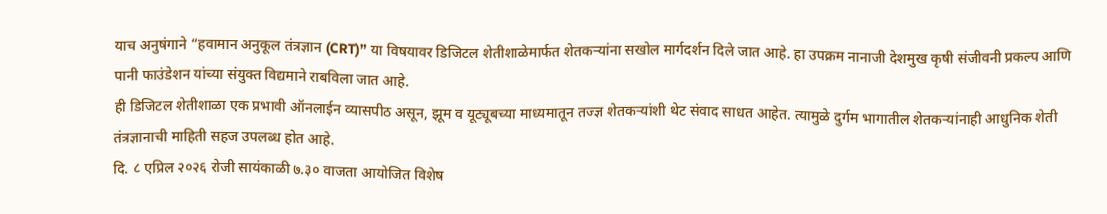याच अनुषंगाने “हवामान अनुकूल तंत्रज्ञान (CRT)” या विषयावर डिजिटल शेतीशाळेमार्फत शेतकऱ्यांना सखोल मार्गदर्शन दिले जात आहे. हा उपक्रम नानाजी देशमुख कृषी संजीवनी प्रकल्प आणि पानी फाउंडेशन यांच्या संयुक्त विद्यमाने राबविला जात आहे.
ही डिजिटल शेतीशाळा एक प्रभावी ऑनलाईन व्यासपीठ असून, झूम व यूट्यूबच्या माध्यमातून तज्ज्ञ शेतकऱ्यांशी थेट संवाद साधत आहेत. त्यामुळे दुर्गम भागातील शेतकऱ्यांनाही आधुनिक शेती तंत्रज्ञानाची माहिती सहज उपलब्ध होत आहे.
दि. ८ एप्रिल २०२६ रोजी सायंकाळी ७.३० वाजता आयोजित विशेष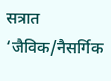सत्रात ‘जैविक/नैसर्गिक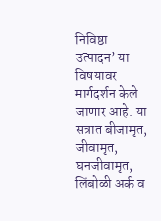निविष्ठा उत्पादन’ या विषयावर मार्गदर्शन केले जाणार आहे. या सत्रात बीजामृत, जीवामृत, घनजीवामृत, लिंबोळी अर्क व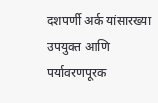दशपर्णी अर्क यांसारख्या उपयुक्त आणि पर्यावरणपूरक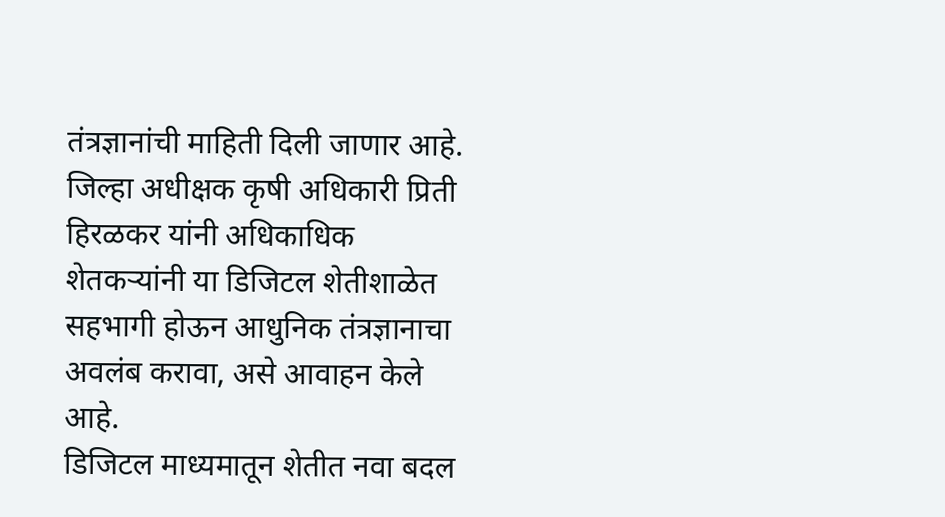तंत्रज्ञानांची माहिती दिली जाणार आहे.
जिल्हा अधीक्षक कृषी अधिकारी प्रिती हिरळकर यांनी अधिकाधिक शेतकऱ्यांनी या डिजिटल शेतीशाळेत सहभागी होऊन आधुनिक तंत्रज्ञानाचा अवलंब करावा, असे आवाहन केले आहे.
डिजिटल माध्यमातून शेतीत नवा बदल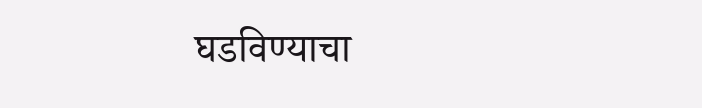घडविण्याचा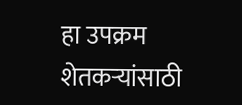हा उपक्रम शेतकऱ्यांसाठी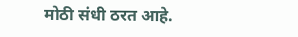मोठी संधी ठरत आहे.